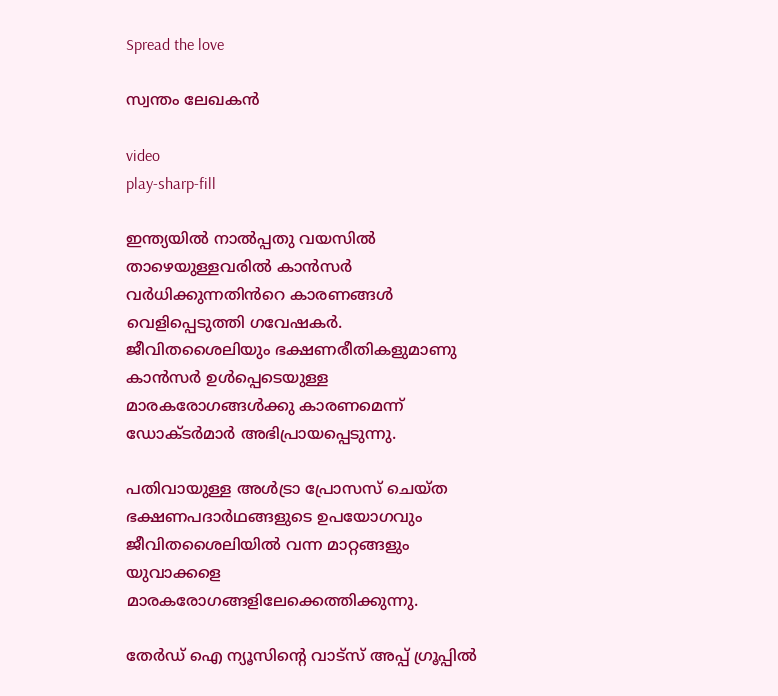Spread the love

സ്വന്തം ലേഖകൻ

video
play-sharp-fill

ഇന്ത്യയിൽ നാല്‍പ്പതു വയസില്‍ താഴെയുള്ളവരില്‍ കാൻസർ വർധിക്കുന്നതിൻറെ കാരണങ്ങള്‍ വെളിപ്പെടുത്തി ഗവേഷകർ. ജീവിതശൈലിയും ഭക്ഷണരീതികളുമാണു കാൻസർ ഉള്‍പ്പെടെയുള്ള മാരകരോഗങ്ങള്‍ക്കു കാരണമെന്ന് ഡോക്ടർമാർ അഭിപ്രായപ്പെടുന്നു.

പതിവായുള്ള അള്‍ട്രാ പ്രോസസ് ചെയ്ത ഭക്ഷണപദാർഥങ്ങളുടെ ഉപയോഗവും ജീവിതശൈലിയില്‍ വന്ന മാറ്റങ്ങളും യുവാക്കളെ മാരകരോഗങ്ങളിലേക്കെത്തിക്കുന്നു.

തേർഡ് ഐ ന്യൂസിന്റെ വാട്സ് അപ്പ് ഗ്രൂപ്പിൽ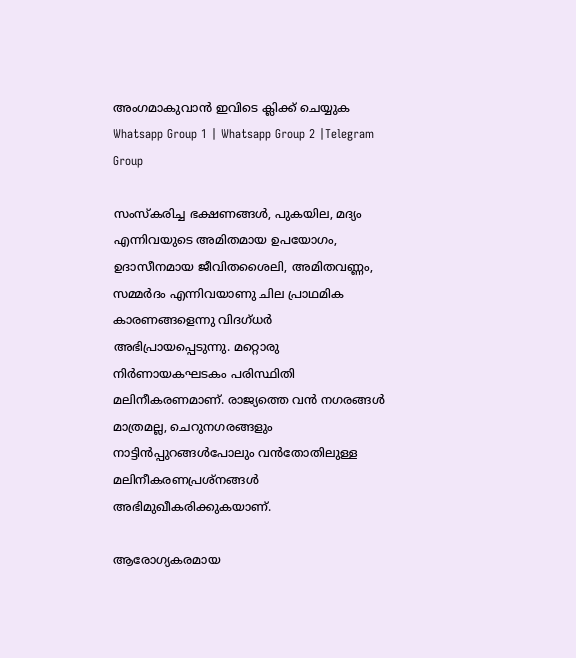അംഗമാകുവാൻ ഇവിടെ ക്ലിക്ക് ചെയ്യുക
Whatsapp Group 1 | Whatsapp Group 2 |Telegram Group

സംസ്‌കരിച്ച ഭക്ഷണങ്ങള്‍, പുകയില, മദ്യം എന്നിവയുടെ അമിതമായ ഉപയോഗം, ഉദാസീനമായ ജീവിതശൈലി, അമിതവണ്ണം, സമ്മർദം എന്നിവയാണു ചില പ്രാഥമിക കാരണങ്ങളെന്നു വിദഗ്ധർ അഭിപ്രായപ്പെടുന്നു. മറ്റൊരു നിർണായകഘടകം പരിസ്ഥിതി മലിനീകരണമാണ്. രാജ്യത്തെ വൻ നഗരങ്ങള്‍ മാത്രമല്ല, ചെറുനഗരങ്ങളും നാട്ടിൻപ്പുറങ്ങള്‍പോലും വൻതോതിലുള്ള മലിനീകരണപ്രശ്‌നങ്ങള്‍ അഭിമുഖീകരിക്കുകയാണ്.

ആരോഗ്യകരമായ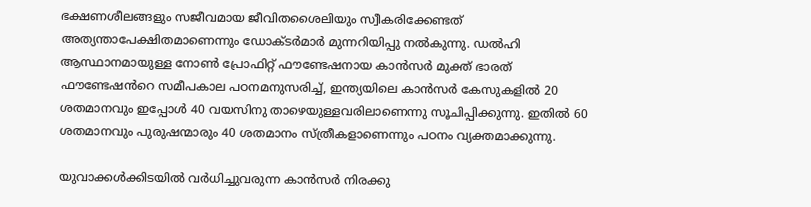ഭക്ഷണശീലങ്ങളും സജീവമായ ജീവിതശൈലിയും സ്വീകരിക്കേണ്ടത് അത്യന്താപേക്ഷിതമാണെന്നും ഡോക്ടർമാർ മുന്നറിയിപ്പു നല്‍കുന്നു. ഡല്‍ഹി ആസ്ഥാനമായുള്ള നോണ്‍ പ്രോഫിറ്റ് ഫൗണ്ടേഷനായ കാൻസർ മുക്ത് ഭാരത് ഫൗണ്ടേഷൻറെ സമീപകാല പഠനമനുസരിച്ച്‌, ഇന്ത്യയിലെ കാൻസർ കേസുകളില്‍ 20 ശതമാനവും ഇപ്പോള്‍ 40 വയസിനു താഴെയുള്ളവരിലാണെന്നു സൂചിപ്പിക്കുന്നു. ഇതില്‍ 60 ശതമാനവും പുരുഷന്മാരും 40 ശതമാനം സ്ത്രീകളാണെന്നും പഠനം വ്യക്തമാക്കുന്നു.

യുവാക്കള്‍ക്കിടയില്‍ വർധിച്ചുവരുന്ന കാൻസർ നിരക്കു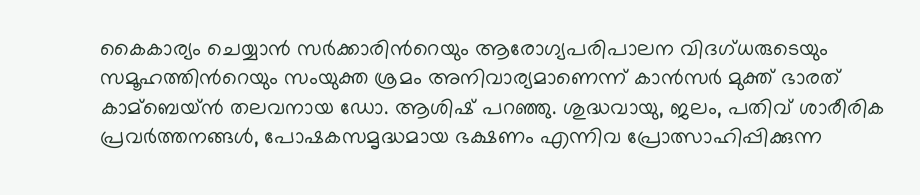കൈകാര്യം ചെയ്യാൻ സർക്കാരിൻറെയും ആരോഗ്യപരിപാലന വിദഗ്ധരുടെയും സമൂഹത്തിൻറെയും സംയുക്ത ശ്രമം അനിവാര്യമാണെന്ന് കാൻസർ മുക്ത് ഭാരത് കാമ്ബെയ്ൻ തലവനായ ഡോ. ആശിഷ് പറഞ്ഞു. ശുദ്ധവായു, ജലം, പതിവ് ശാരീരിക പ്രവർത്തനങ്ങള്‍, പോഷകസമൃദ്ധമായ ഭക്ഷണം എന്നിവ പ്രോത്സാഹിപ്പിക്കുന്ന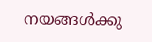നയങ്ങള്‍ക്കു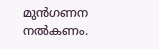മുൻഗണന നല്‍കണം.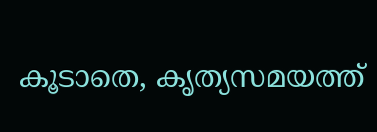കൂടാതെ, കൃത്യസമയത്ത്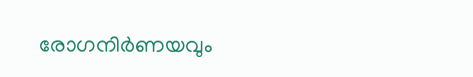രോഗനിർണയവും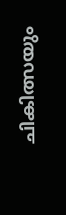ചികിത്സയും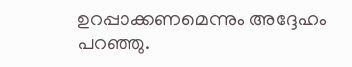ഉറപ്പാക്കണമെന്നും അദ്ദേഹം പറഞ്ഞു.